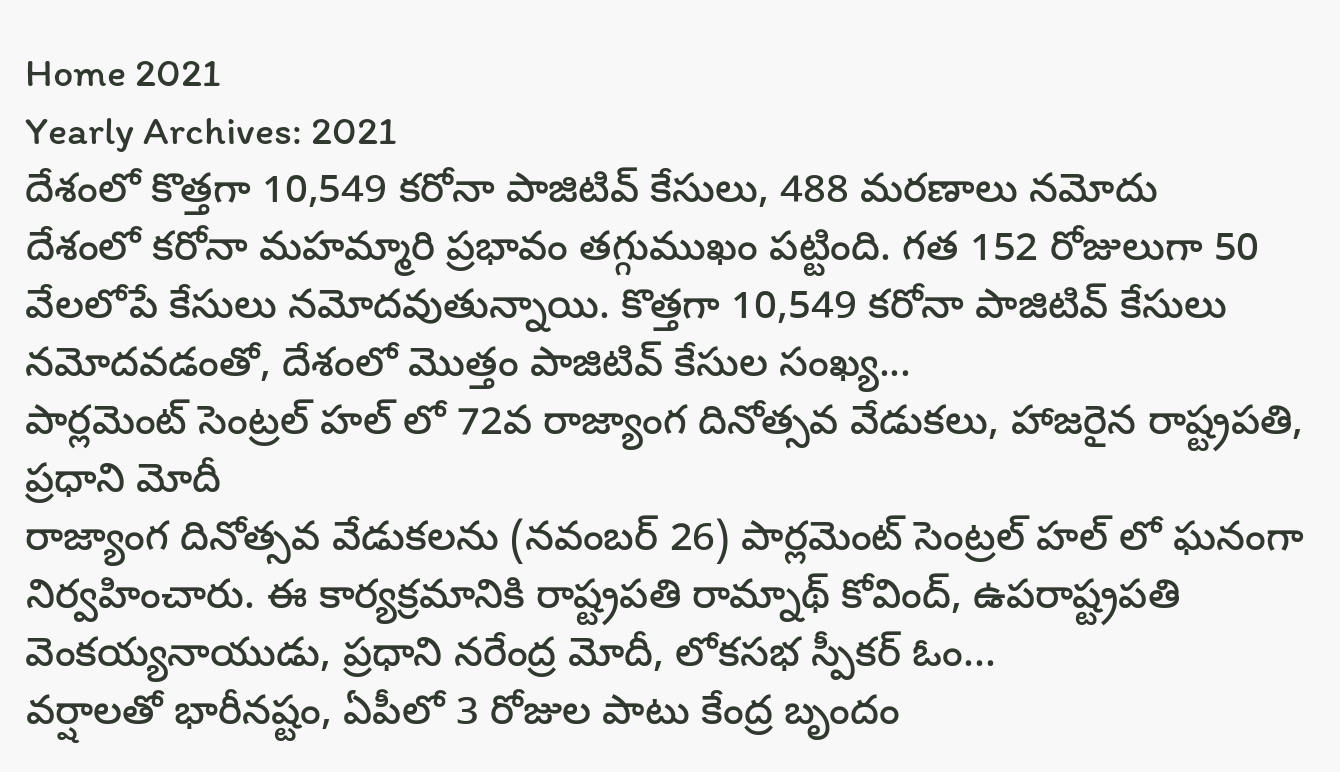Home 2021
Yearly Archives: 2021
దేశంలో కొత్తగా 10,549 కరోనా పాజిటివ్ కేసులు, 488 మరణాలు నమోదు
దేశంలో కరోనా మహమ్మారి ప్రభావం తగ్గుముఖం పట్టింది. గత 152 రోజులుగా 50 వేలలోపే కేసులు నమోదవుతున్నాయి. కొత్తగా 10,549 కరోనా పాజిటివ్ కేసులు నమోదవడంతో, దేశంలో మొత్తం పాజిటివ్ కేసుల సంఖ్య...
పార్లమెంట్ సెంట్రల్ హల్ లో 72వ రాజ్యాంగ దినోత్సవ వేడుకలు, హాజరైన రాష్ట్రపతి, ప్రధాని మోదీ
రాజ్యాంగ దినోత్సవ వేడుకలను (నవంబర్ 26) పార్లమెంట్ సెంట్రల్ హల్ లో ఘనంగా నిర్వహించారు. ఈ కార్యక్రమానికి రాష్ట్రపతి రామ్నాథ్ కోవింద్, ఉపరాష్ట్రపతి వెంకయ్యనాయుడు, ప్రధాని నరేంద్ర మోదీ, లోకసభ స్పీకర్ ఓం...
వర్షాలతో భారీనష్టం, ఏపీలో 3 రోజుల పాటు కేంద్ర బృందం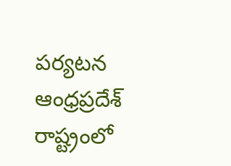పర్యటన
ఆంధ్రప్రదేశ్ రాష్ట్రంలో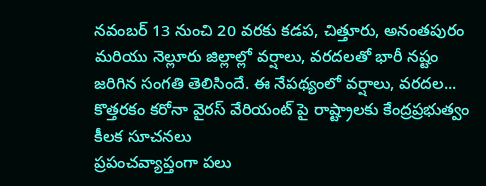నవంబర్ 13 నుంచి 20 వరకు కడప, చిత్తూరు, అనంతపురం మరియు నెల్లూరు జిల్లాల్లో వర్షాలు, వరదలతో భారీ నష్టం జరిగిన సంగతి తెలిసిందే. ఈ నేపథ్యంలో వర్షాలు, వరదల...
కొత్తరకం కరోనా వైరస్ వేరియంట్ పై రాష్ట్రాలకు కేంద్రప్రభుత్వం కీలక సూచనలు
ప్రపంచవ్యాప్తంగా పలు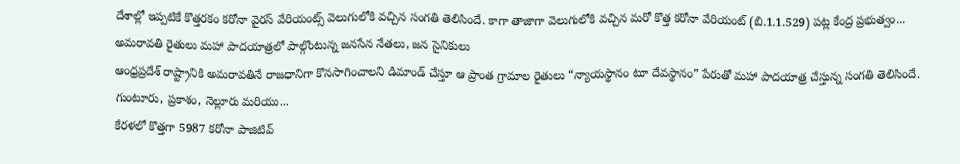దేశాల్లో ఇప్పటికే కొత్తరకం కరోనా వైరస్ వేరియంట్స్ వెలుగులోకి వచ్చిన సంగతి తెలిసిందే. కాగా తాజాగా వెలుగులోకి వచ్చిన మరో కొత్త కరోనా వేరియంట్ (బి.1.1.529) పట్ల కేంద్ర ప్రభుత్వం...
అమరావతి రైతులు మహా పాదయాత్రలో పాల్గొంటున్న జనసేన నేతలు, జన సైనికులు
ఆంధ్రప్రదేశ్ రాష్ట్రానికి అమరావతినే రాజధానిగా కొనసాగించాలని డిమాండ్ చేస్తూ ఆ ప్రాంత గ్రామాల రైతులు “న్యాయస్థానం టూ దేవస్థానం” పేరుతో మహా పాదయాత్ర చేస్తున్న సంగతి తెలిసిందే. గుంటూరు, ప్రకాశం, నెల్లూరు మరియు...
కేరళలో కొత్తగా 5987 కరోనా పాజిటివ్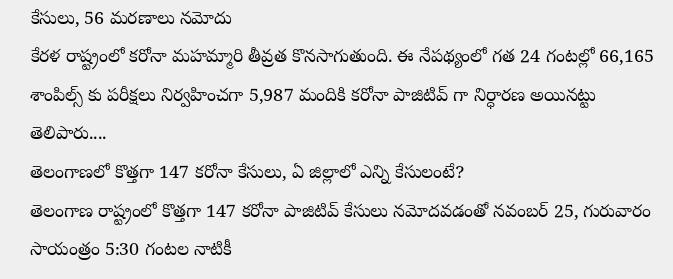కేసులు, 56 మరణాలు నమోదు
కేరళ రాష్ట్రంలో కరోనా మహమ్మారి తీవ్రత కొనసాగుతుంది. ఈ నేపథ్యంలో గత 24 గంటల్లో 66,165 శాంపిల్స్ కు పరీక్షలు నిర్వహించగా 5,987 మందికి కరోనా పాజిటివ్ గా నిర్ధారణ అయినట్టు తెలిపారు....
తెలంగాణలో కొత్తగా 147 కరోనా కేసులు, ఏ జిల్లాలో ఎన్ని కేసులంటే?
తెలంగాణ రాష్ట్రంలో కొత్తగా 147 కరోనా పాజిటివ్ కేసులు నమోదవడంతో నవంబర్ 25, గురువారం సాయంత్రం 5:30 గంటల నాటికీ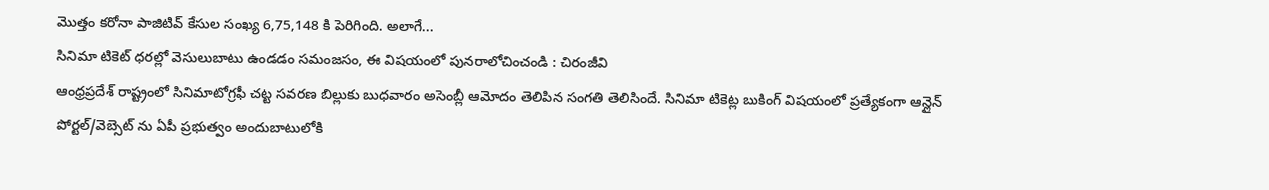మొత్తం కరోనా పాజిటివ్ కేసుల సంఖ్య 6,75,148 కి పెరిగింది. అలాగే...
సినిమా టికెట్ ధరల్లో వెసులుబాటు ఉండడం సమంజసం, ఈ విషయంలో పునరాలోచించండి : చిరంజీవి
ఆంధ్రప్రదేశ్ రాష్ట్రంలో సినిమాటోగ్రఫీ చట్ట సవరణ బిల్లుకు బుధవారం అసెంబ్లీ ఆమోదం తెలిపిన సంగతి తెలిసిందే. సినిమా టికెట్ల బుకింగ్ విషయంలో ప్రత్యేకంగా ఆన్లైన్ పోర్టల్/వెబ్సెట్ ను ఏపీ ప్రభుత్వం అందుబాటులోకి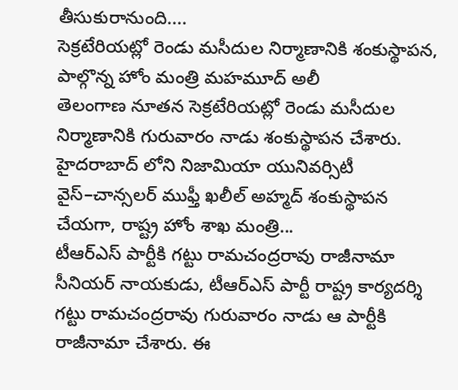తీసుకురానుంది....
సెక్రటేరియట్లో రెండు మసీదుల నిర్మాణానికి శంకుస్థాపన, పాల్గొన్న హోం మంత్రి మహమూద్ అలీ
తెలంగాణ నూతన సెక్రటేరియట్లో రెండు మసీదుల నిర్మాణానికి గురువారం నాడు శంకుస్థాపన చేశారు. హైదరాబాద్ లోని నిజామియా యునివర్సిటీ వైస్–చాన్సలర్ ముఫ్తీ ఖలీల్ అహ్మద్ శంకుస్థాపన చేయగా, రాష్ట్ర హోం శాఖ మంత్రి...
టీఆర్ఎస్ పార్టీకి గట్టు రామచంద్రరావు రాజీనామా
సీనియర్ నాయకుడు, టీఆర్ఎస్ పార్టీ రాష్ట్ర కార్యదర్శి గట్టు రామచంద్రరావు గురువారం నాడు ఆ పార్టీకి రాజీనామా చేశారు. ఈ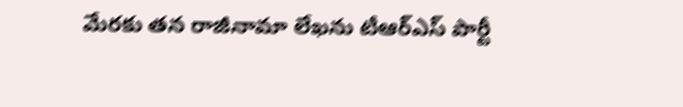మేరకు తన రాజీనామా లేఖను టీఆర్ఎస్ పార్టీ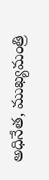అధినేత, ముఖ్యమంత్రి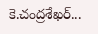కె.చంద్రశేఖర్...